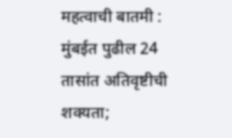महत्वाची बातमी : मुंबईत पुढील 24 तासांत अतिवृष्टीची शक्यता;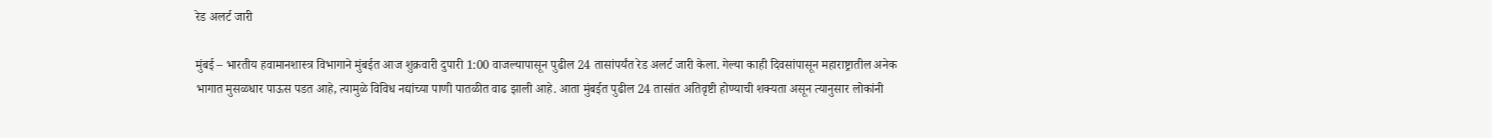रेड अलर्ट जारी

मुंबई – भारतीय हवामानशास्त्र विभागाने मुंबईत आज शुक्रवारी दुपारी 1:00 वाजल्यापासून पुढील 24 तासांपर्यंत रेड अलर्ट जारी केला. गेल्या काही दिवसांपासून महाराष्ट्रातील अनेक भागात मुसळधार पाऊस पडत आहे, त्यामुळे विविध नद्यांच्या पाणी पातळीत वाढ झाली आहे. आता मुंबईत पुढील 24 तासांत अतिवृष्टी होण्याची शक्यता असून त्यानुसार लोकांनी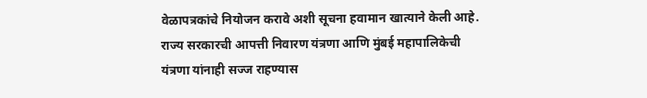वेळापत्रकांचे नियोजन करावे अशी सूचना हवामान खात्याने केली आहे. राज्य सरकारची आपत्ती निवारण यंत्रणा आणि मुंबई महापालिकेची यंत्रणा यांनाही सज्ज राहण्यास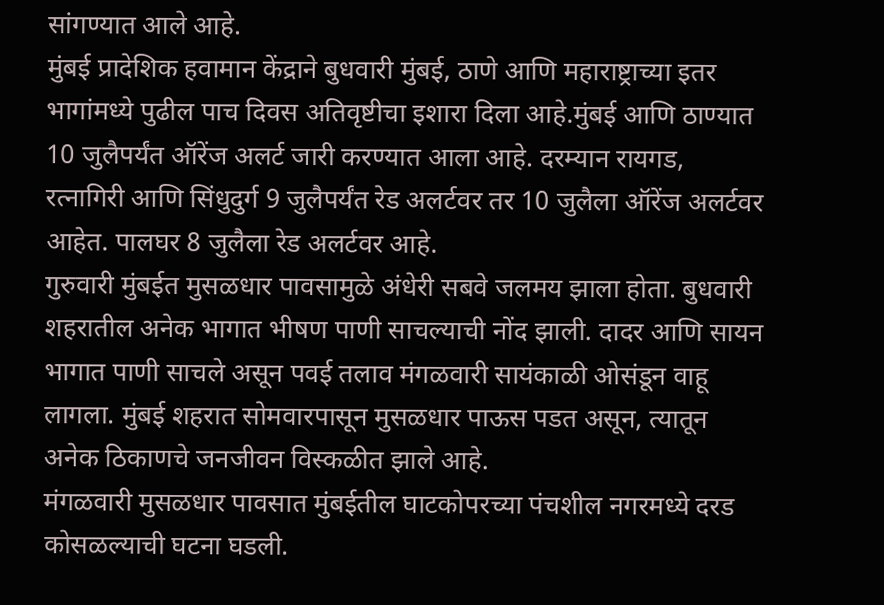सांगण्यात आले आहे.
मुंबई प्रादेशिक हवामान केंद्राने बुधवारी मुंबई, ठाणे आणि महाराष्ट्राच्या इतर भागांमध्ये पुढील पाच दिवस अतिवृष्टीचा इशारा दिला आहे.मुंबई आणि ठाण्यात 10 जुलैपर्यंत ऑरेंज अलर्ट जारी करण्यात आला आहे. दरम्यान रायगड, रत्नागिरी आणि सिंधुदुर्ग 9 जुलैपर्यंत रेड अलर्टवर तर 10 जुलैला ऑरेंज अलर्टवर आहेत. पालघर 8 जुलैला रेड अलर्टवर आहे.
गुरुवारी मुंबईत मुसळधार पावसामुळे अंधेरी सबवे जलमय झाला होता. बुधवारी शहरातील अनेक भागात भीषण पाणी साचल्याची नोंद झाली. दादर आणि सायन भागात पाणी साचले असून पवई तलाव मंगळवारी सायंकाळी ओसंडून वाहू लागला. मुंबई शहरात सोमवारपासून मुसळधार पाऊस पडत असून, त्यातून अनेक ठिकाणचे जनजीवन विस्कळीत झाले आहे.
मंगळवारी मुसळधार पावसात मुंबईतील घाटकोपरच्या पंचशील नगरमध्ये दरड कोसळल्याची घटना घडली.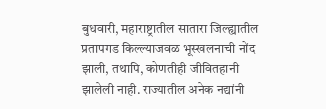बुधवारी, महाराष्ट्रातील सातारा जिल्ह्यातील प्रतापगड किल्ल्याजवळ भूस्खलनाची नोंद झाली, तथापि, कोणतीही जीवितहानी झालेली नाही. राज्यातील अनेक नद्यांनी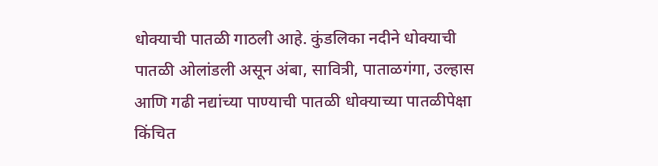धोक्याची पातळी गाठली आहे. कुंडलिका नदीने धोक्याची पातळी ओलांडली असून अंबा, सावित्री, पाताळगंगा, उल्हास आणि गढी नद्यांच्या पाण्याची पातळी धोक्याच्या पातळीपेक्षा किंचित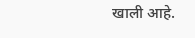खाली आहे.